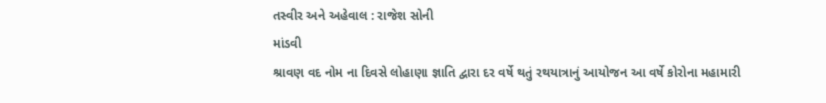તસ્વીર અને અહેવાલ : રાજેશ સોની
માંડવી
શ્રાવણ વદ નોમ ના દિવસે લોહાણા જ્ઞાતિ દ્વારા દર વર્ષે થતું રથયાત્રાનું આયોજન આ વર્ષે કોરોના મહામારી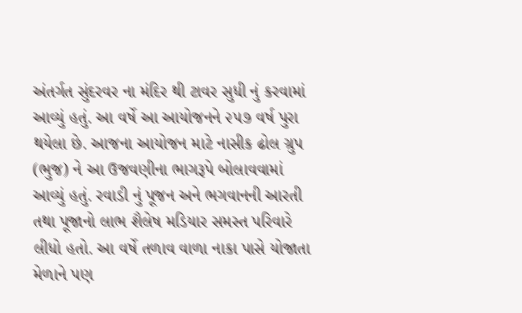અંતર્ગત સુંદરવર ના મંદિર થી ટાવર સુધી નું કરવામાં આવ્યું હતું. આ વર્ષે આ આયોજનને ૨૫૭ વર્ષ પુરા થયેલા છે. આજના આયોજન માટે નાસીક ઢોલ ગ્રુપ (ભુજ) ને આ ઉજવણીના ભાગરૂપે બોલાવવામાં આવ્યું હતું. રવાડી નું પૂજન અને ભગવાનની આરતી તથા પૂજાનો લાભ શૈલેષ મડિયાર સમસ્ત પરિવારે લીધો હતો. આ વર્ષે તળાવ વાળા નાકા પાસે યોજાતા મેળાને પણ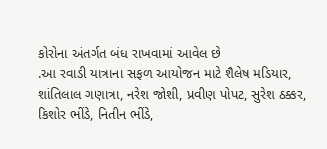કોરોના અંતર્ગત બંધ રાખવામાં આવેલ છે
.આ રવાડી યાત્રાના સફળ આયોજન માટે શૈલેષ મડિયાર, શાંતિલાલ ગણાત્રા, નરેશ જોશી, પ્રવીણ પોપટ, સુરેશ ઠક્કર, કિશોર ભીંડે, નિતીન ભીંડે,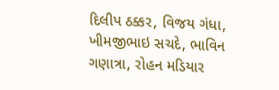દિલીપ ઠક્કર, વિજય ગંધા, ખીમજીભાઇ સચદે, ભાવિન ગણાત્રા, રોહન મડિયાર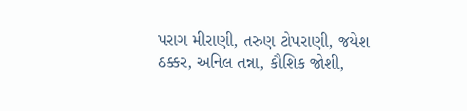પરાગ મીરાણી, તરુણ ટોપરાણી, જયેશ ઠક્કર, અનિલ તન્ના, કૌશિક જોશી,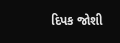દિપક જોશી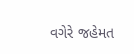વગેરે જહેમત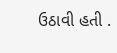ઉઠાવી હતી .